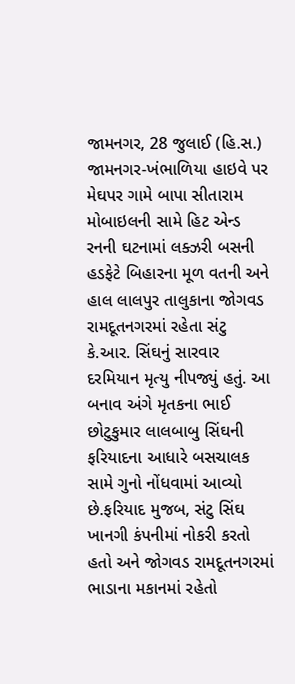જામનગર, 28 જુલાઈ (હિ.સ.) જામનગર-ખંભાળિયા હાઇવે પર મેઘપર ગામે બાપા સીતારામ મોબાઇલની સામે હિટ એન્ડ રનની ઘટનામાં લક્ઝરી બસની હડફેટે બિહારના મૂળ વતની અને હાલ લાલપુર તાલુકાના જોગવડ રામદૂતનગરમાં રહેતા સંટુ કે.આર. સિંઘનું સારવાર દરમિયાન મૃત્યુ નીપજ્યું હતું. આ બનાવ અંગે મૃતકના ભાઈ છોટુકુમાર લાલબાબુ સિંઘની ફરિયાદના આધારે બસચાલક સામે ગુનો નોંધવામાં આવ્યો છે.ફરિયાદ મુજબ, સંટુ સિંઘ ખાનગી કંપનીમાં નોકરી કરતો હતો અને જોગવડ રામદૂતનગરમાં ભાડાના મકાનમાં રહેતો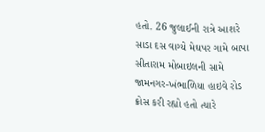હતો. 26 જુલાઈની રાત્રે આશરે સાડા દસ વાગ્યે મેઘપર ગામે બાપા સીતારામ મોબાઇલની સામે જામનગર-ખંભાળિયા હાઇવે રોડ ક્રોસ કરી રહ્યો હતો ત્યારે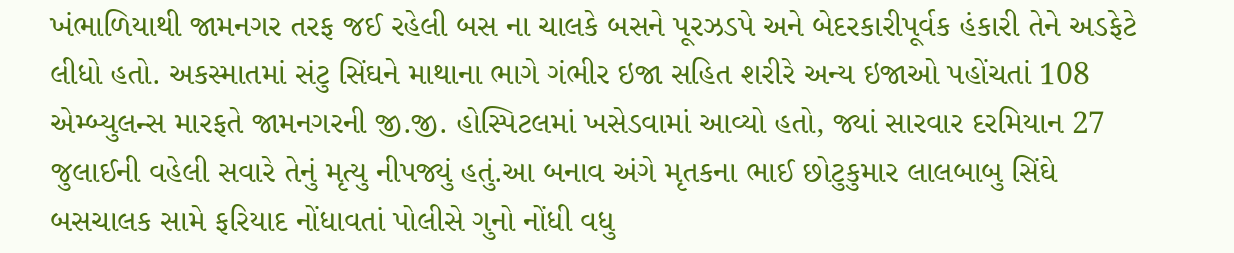ખંભાળિયાથી જામનગર તરફ જઈ રહેલી બસ ના ચાલકે બસને પૂરઝડપે અને બેદરકારીપૂર્વક હંકારી તેને અડફેટે લીધો હતો. અકસ્માતમાં સંટુ સિંઘને માથાના ભાગે ગંભીર ઇજા સહિત શરીરે અન્ય ઇજાઓ પહોંચતાં 108 એમ્બ્યુલન્સ મારફતે જામનગરની જી.જી. હોસ્પિટલમાં ખસેડવામાં આવ્યો હતો, જ્યાં સારવાર દરમિયાન 27 જુલાઈની વહેલી સવારે તેનું મૃત્યુ નીપજ્યું હતું.આ બનાવ અંગે મૃતકના ભાઈ છોટુકુમાર લાલબાબુ સિંઘે બસચાલક સામે ફરિયાદ નોંધાવતાં પોલીસે ગુનો નોંધી વધુ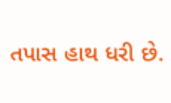તપાસ હાથ ધરી છે.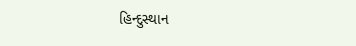હિન્દુસ્થાન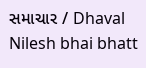સમાચાર / Dhaval Nilesh bhai bhatt